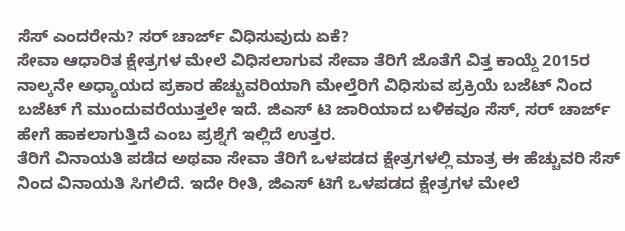ಸೆಸ್ ಎಂದರೇನು? ಸರ್ ಚಾರ್ಜ್ ವಿಧಿಸುವುದು ಏಕೆ?
ಸೇವಾ ಆಧಾರಿತ ಕ್ಷೇತ್ರಗಳ ಮೇಲೆ ವಿಧಿಸಲಾಗುವ ಸೇವಾ ತೆರಿಗೆ ಜೊತೆಗೆ ವಿತ್ತ ಕಾಯ್ದೆ 2015ರ ನಾಲ್ಕನೇ ಅಧ್ಯಾಯದ ಪ್ರಕಾರ ಹೆಚ್ಚುವರಿಯಾಗಿ ಮೇಲ್ತೆರಿಗೆ ವಿಧಿಸುವ ಪ್ರಕ್ರಿಯೆ ಬಜೆಟ್ ನಿಂದ ಬಜೆಟ್ ಗೆ ಮುಂದುವರೆಯುತ್ತಲೇ ಇದೆ. ಜಿಎಸ್ ಟಿ ಜಾರಿಯಾದ ಬಳಿಕವೂ ಸೆಸ್, ಸರ್ ಚಾರ್ಜ್ ಹೇಗೆ ಹಾಕಲಾಗುತ್ತಿದೆ ಎಂಬ ಪ್ರಶ್ನೆಗೆ ಇಲ್ಲಿದೆ ಉತ್ತರ.
ತೆರಿಗೆ ವಿನಾಯತಿ ಪಡೆದ ಅಥವಾ ಸೇವಾ ತೆರಿಗೆ ಒಳಪಡದ ಕ್ಷೇತ್ರಗಳಲ್ಲಿ ಮಾತ್ರ ಈ ಹೆಚ್ಚುವರಿ ಸೆಸ್ ನಿಂದ ವಿನಾಯತಿ ಸಿಗಲಿದೆ. ಇದೇ ರೀತಿ, ಜಿಎಸ್ ಟಿಗೆ ಒಳಪಡದ ಕ್ಷೇತ್ರಗಳ ಮೇಲೆ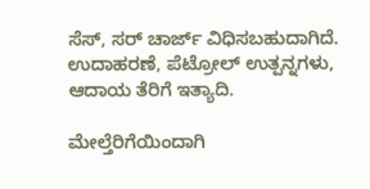ಸೆಸ್, ಸರ್ ಚಾರ್ಜ್ ವಿಧಿಸಬಹುದಾಗಿದೆ. ಉದಾಹರಣೆ, ಪೆಟ್ರೋಲ್ ಉತ್ಪನ್ನಗಳು, ಆದಾಯ ತೆರಿಗೆ ಇತ್ಯಾದಿ.

ಮೇಲ್ತೆರಿಗೆಯಿಂದಾಗಿ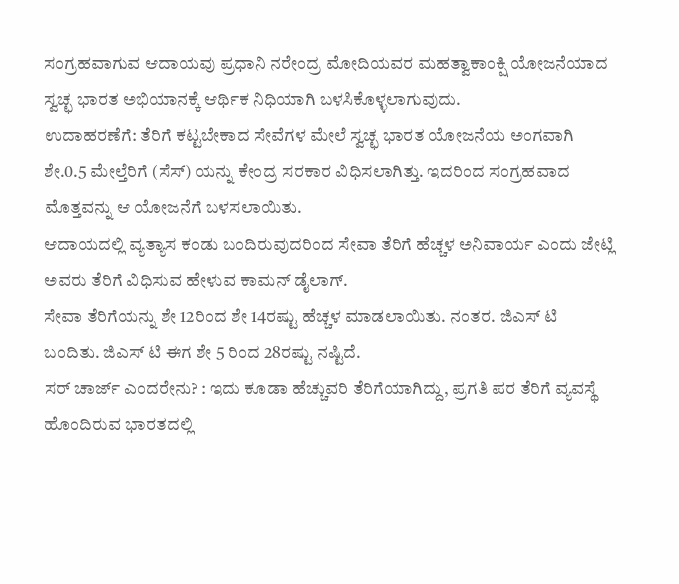ಸಂಗ್ರಹವಾಗುವ ಆದಾಯವು ಪ್ರಧಾನಿ ನರೇಂದ್ರ ಮೋದಿಯವರ ಮಹತ್ವಾಕಾಂಕ್ಷಿ ಯೋಜನೆಯಾದ ಸ್ವಚ್ಛ ಭಾರತ ಅಭಿಯಾನಕ್ಕೆ ಆರ್ಥಿಕ ನಿಧಿಯಾಗಿ ಬಳಸಿಕೊಳ್ಳಲಾಗುವುದು.
ಉದಾಹರಣೆಗೆ: ತೆರಿಗೆ ಕಟ್ಟಬೇಕಾದ ಸೇವೆಗಳ ಮೇಲೆ ಸ್ವಚ್ಛ ಭಾರತ ಯೋಜನೆಯ ಅಂಗವಾಗಿ ಶೇ.0.5 ಮೇಲ್ತೆರಿಗೆ (ಸೆಸ್) ಯನ್ನು ಕೇಂದ್ರ ಸರಕಾರ ವಿಧಿಸಲಾಗಿತ್ತು. ಇದರಿಂದ ಸಂಗ್ರಹವಾದ ಮೊತ್ತವನ್ನು ಆ ಯೋಜನೆಗೆ ಬಳಸಲಾಯಿತು.
ಆದಾಯದಲ್ಲಿ ವ್ಯತ್ಯಾಸ ಕಂಡು ಬಂದಿರುವುದರಿಂದ ಸೇವಾ ತೆರಿಗೆ ಹೆಚ್ಚಳ ಅನಿವಾರ್ಯ ಎಂದು ಜೇಟ್ಲಿ ಅವರು ತೆರಿಗೆ ವಿಧಿಸುವ ಹೇಳುವ ಕಾಮನ್ ಡೈಲಾಗ್.
ಸೇವಾ ತೆರಿಗೆಯನ್ನು ಶೇ 12ರಿಂದ ಶೇ 14ರಷ್ಟು ಹೆಚ್ಚಳ ಮಾಡಲಾಯಿತು. ನಂತರ. ಜಿಎಸ್ ಟಿ ಬಂದಿತು. ಜಿಎಸ್ ಟಿ ಈಗ ಶೇ 5 ರಿಂದ 28ರಷ್ಟು ನಷ್ಟಿದೆ.
ಸರ್ ಚಾರ್ಜ್ ಎಂದರೇನು? : ಇದು ಕೂಡಾ ಹೆಚ್ಚುವರಿ ತೆರಿಗೆಯಾಗಿದ್ದು, ಪ್ರಗತಿ ಪರ ತೆರಿಗೆ ವ್ಯವಸ್ಥೆ ಹೊಂದಿರುವ ಭಾರತದಲ್ಲಿ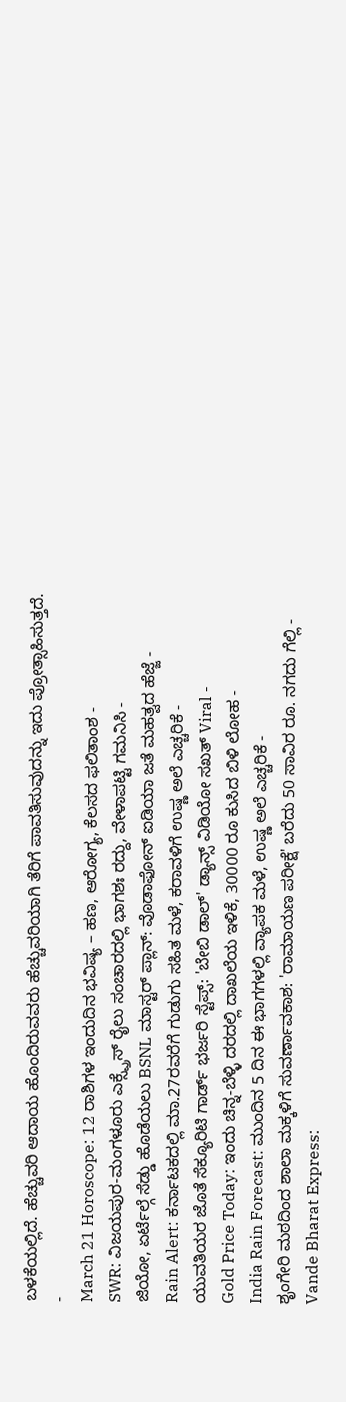ಬಳಕೆಯಲ್ಲಿದೆ. ಹೆಚ್ಚುವರಿ ಆದಾಯ ಹೊಂದಿರುವವರು ಹೆಚ್ಚುವರಿಯಾಗಿ ತೆರಿಗೆ ಪಾವತಿಸುವುದನ್ನು ಇದು ಪ್ರೋತ್ಸಾಹಿಸುತ್ತದೆ.
-
March 21 Horoscope: 12 ರಾಶಿಗಳ ಇಂದುದಿನ ಭವಿಷ್ಯ – ಹಣ, ಆರೋಗ್ಯ, ಕೆಲಸದ ಫಲಿತಾಂಶ -
SWR: ವಿಜಯಪುರ-ಮಂಗಳೂರು ಎಕ್ಸ್ಪ್ರೆಸ್ ರೈಲು ಸಂಚಾರದಲ್ಲಿ ಭಾಗಶಃ ರದ್ದು, ವೇಳಾಪಟ್ಟಿ ಗಮನಿಸಿ -
ಜಿಯೋ, ಏರ್ಟೆಲ್ಗೆ ಸೆಡ್ಡು ಹೊಡೆಯಲು BSNL ಮಾಸ್ಟರ್ ಪ್ಲಾನ್: ವೊಡಾಫೋನ್ ಐಡಿಯಾ ಜತೆ ಮಹತ್ವದ ಹೆಜ್ಜೆ -
Rain Alert: ಕರ್ನಾಟಕದಲ್ಲಿ ಮಾ.27ರವರೆಗೆ ಗುಡುಗು ಸಹಿತ ಮಳೆ, ಕರಾವಳಿಗೆ ಉಷ್ಣ ಅಲೆ ಎಚ್ಚರಿಕೆ -
ಯುವತಿಯರ ಜೊತೆ ಸೆಕ್ಯೂರಿಟಿ ಗಾರ್ಡ್ ಭರ್ಜರಿ ಸ್ಟೆಪ್ಸ್: 'ಬೇಬಿ ಡಾಲ್' ಡ್ಯಾನ್ಸ್ ವಿಡಿಯೋ ಸಖತ್ Viral -
Gold Price Today: ಇಂದು ಚಿನ್ನ-ಬೆಳ್ಳಿ ದರದಲ್ಲಿ ದಾಖಲೆಯ ಇಳಿಕೆ, 30000 ರೂ ಕುಸಿದ ಬಿಳಿ ಲೋಹ -
India Rain Forecast: ಮುಂದಿನ 5 ದಿನ ಈ ಭಾಗಗಳಲ್ಲಿ ವ್ಯಾಪಕ ಮಳೆ, ಉಷ್ಣ ಅಲೆ ಎಚ್ಚರಿಕೆ -
ಶೃಂಗೇರಿ ಮಠದಿಂದ ಶಾಲಾ ಮಕ್ಕಳಿಗೆ ಸುವರ್ಣಾವಕಾಶ: 'ರಾಮಾಯಣ ಪರೀಕ್ಷೆ' ಬರೆದು 50 ಸಾವಿರ ರೂ. ನಗದು ಗೆಲ್ಲಿ -
Vande Bharat Express: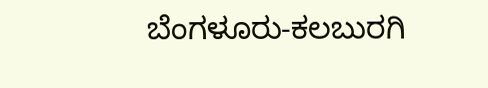ಬೆಂಗಳೂರು-ಕಲಬುರಗಿ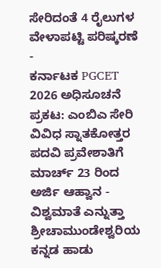ಸೇರಿದಂತೆ 4 ರೈಲುಗಳ ವೇಳಾಪಟ್ಟಿ ಪರಿಷ್ಕರಣೆ -
ಕರ್ನಾಟಕ PGCET 2026 ಅಧಿಸೂಚನೆ ಪ್ರಕಟ: ಎಂಬಿಎ ಸೇರಿ ವಿವಿಧ ಸ್ನಾತಕೋತ್ತರ ಪದವಿ ಪ್ರವೇಶಾತಿಗೆ ಮಾರ್ಚ್ 23 ರಿಂದ ಅರ್ಜಿ ಆಹ್ವಾನ -
ವಿಶ್ವಮಾತೆ ಎನ್ನುತ್ತಾ ಶ್ರೀಚಾಮುಂಡೇಶ್ವರಿಯ ಕನ್ನಡ ಹಾಡು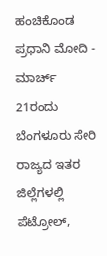ಹಂಚಿಕೊಂಡ ಪ್ರಧಾನಿ ಮೋದಿ -
ಮಾರ್ಚ್ 21ರಂದು ಬೆಂಗಳೂರು ಸೇರಿ ರಾಜ್ಯದ ಇತರ ಜಿಲ್ಲೆಗಳಲ್ಲಿ ಪೆಟ್ರೋಲ್,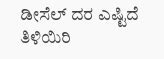ಡೀಸೆಲ್ ದರ ಎಷ್ಟಿದೆ ತಿಳಿಯಿರಿ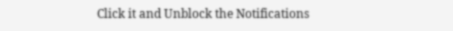Click it and Unblock the Notifications